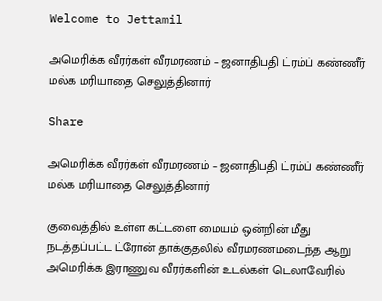Welcome to Jettamil

அமெரிக்க வீரர்கள் வீரமரணம் – ஜனாதிபதி ட்ரம்ப் கண்ணீர் மல்க மரியாதை செலுத்தினார்

Share

அமெரிக்க வீரர்கள் வீரமரணம் – ஜனாதிபதி ட்ரம்ப் கண்ணீர் மல்க மரியாதை செலுத்தினார்

குவைத்தில் உள்ள கட்டளை மையம் ஒன்றின் மீது நடத்தப்பட்ட ட்ரோன் தாக்குதலில் வீரமரணமடைந்த ஆறு அமெரிக்க இராணுவ வீரர்களின் உடல்கள் டெலாவேரில்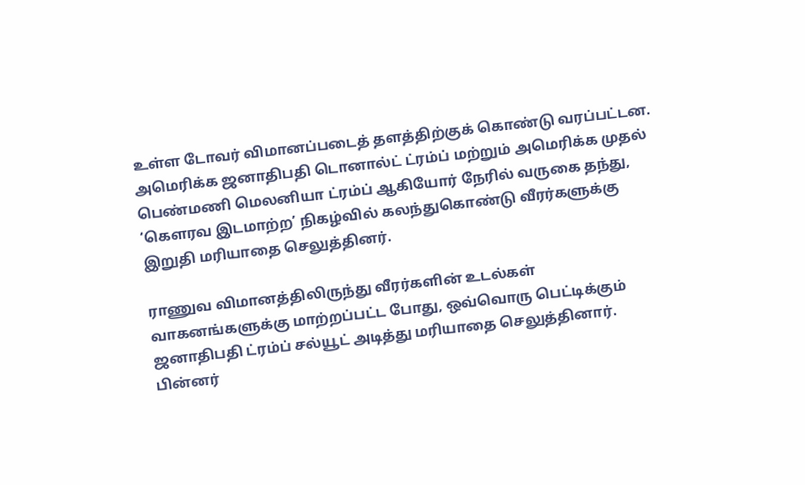உள்ள டோவர் விமானப்படைத் தளத்திற்குக் கொண்டு வரப்பட்டன. அமெரிக்க ஜனாதிபதி டொனால்ட் ட்ரம்ப் மற்றும் அமெரிக்க முதல் பெண்மணி மெலனியா ட்ரம்ப் ஆகியோர் நேரில் வருகை தந்து, ‘கௌரவ இடமாற்ற’ நிகழ்வில் கலந்துகொண்டு வீரர்களுக்கு இறுதி மரியாதை செலுத்தினர்.

ராணுவ விமானத்திலிருந்து வீரர்களின் உடல்கள் வாகனங்களுக்கு மாற்றப்பட்ட போது, ஒவ்வொரு பெட்டிக்கும் ஜனாதிபதி ட்ரம்ப் சல்யூட் அடித்து மரியாதை செலுத்தினார். பின்னர்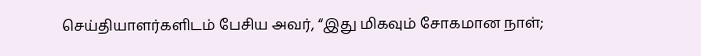செய்தியாளர்களிடம் பேசிய அவர், “இது மிகவும் சோகமான நாள்;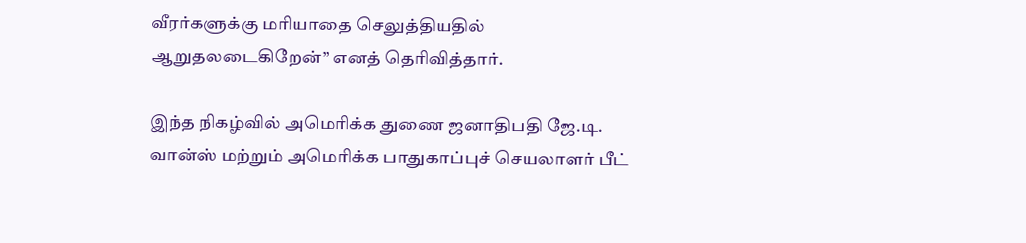வீரர்களுக்கு மரியாதை செலுத்தியதில் ஆறுதலடைகிறேன்” எனத் தெரிவித்தார்.

இந்த நிகழ்வில் அமெரிக்க துணை ஜனாதிபதி ஜே.டி. வான்ஸ் மற்றும் அமெரிக்க பாதுகாப்புச் செயலாளர் பீட்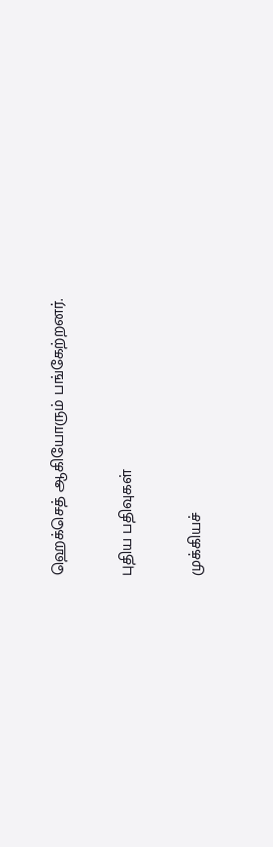ஹெக்செத் ஆகியோரும் பங்கேற்றனர்.

புதிய பதிவுகள்

முக்கியச்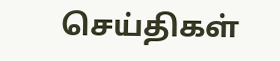செய்திகள்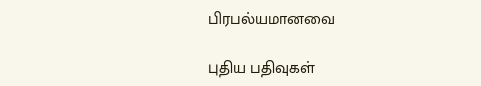பிரபல்யமானவை

புதிய பதிவுகள்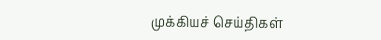முக்கியச் செய்திகள்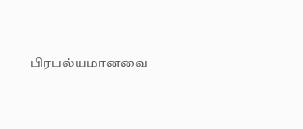பிரபல்யமானவை